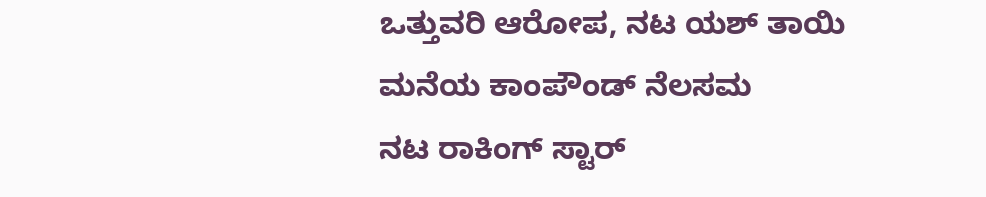ಒತ್ತುವರಿ ಆರೋಪ, ನಟ ಯಶ್ ತಾಯಿ ಮನೆಯ ಕಾಂಪೌಂಡ್ ನೆಲಸಮ
ನಟ ರಾಕಿಂಗ್ ಸ್ಟಾರ್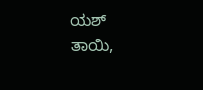ಯಶ್ ತಾಯಿ,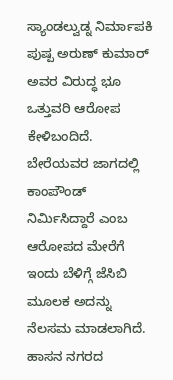ಸ್ಯಾಂಡಲ್ವುಡ್ನ ನಿರ್ಮಾಪಕಿ ಪುಷ್ಪ ಅರುಣ್ ಕುಮಾರ್ ಅವರ ವಿರುದ್ಧ ಭೂ ಒತ್ತುವರಿ ಆರೋಪ ಕೇಳಿಬಂದಿದೆ. ಬೇರೆಯವರ ಜಾಗದಲ್ಲಿ ಕಾಂಪೌಂಡ್ ನಿರ್ಮಿಸಿದ್ದಾರೆ ಎಂಬ ಆರೋಪದ ಮೇರೆಗೆ ಇಂದು ಬೆಳಿಗ್ಗೆ ಜೆಸಿಬಿ ಮೂಲಕ ಅದನ್ನು ನೆಲಸಮ ಮಾಡಲಾಗಿದೆ. ಹಾಸನ ನಗರದ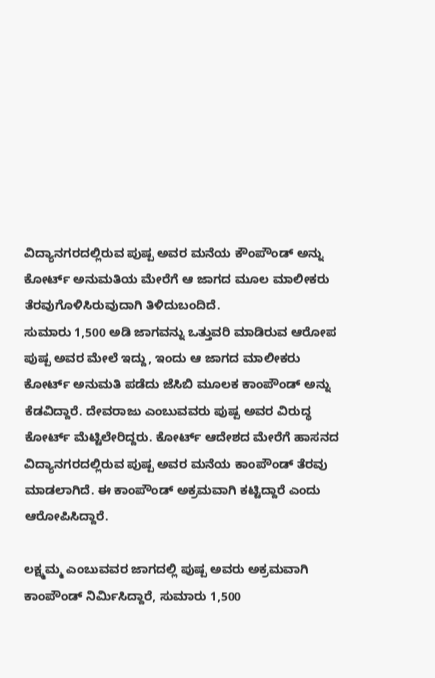ವಿದ್ಯಾನಗರದಲ್ಲಿರುವ ಪುಷ್ಪ ಅವರ ಮನೆಯ ಕೌಂಪೌಂಡ್ ಅನ್ನು ಕೋರ್ಟ್ ಅನುಮತಿಯ ಮೇರೆಗೆ ಆ ಜಾಗದ ಮೂಲ ಮಾಲೀಕರು ತೆರವುಗೊಳಿಸಿರುವುದಾಗಿ ತಿಳಿದುಬಂದಿದೆ.
ಸುಮಾರು 1,500 ಅಡಿ ಜಾಗವನ್ನು ಒತ್ತುವರಿ ಮಾಡಿರುವ ಆರೋಪ ಪುಷ್ಪ ಅವರ ಮೇಲೆ ಇದ್ದು, ಇಂದು ಆ ಜಾಗದ ಮಾಲೀಕರು ಕೋರ್ಟ್ ಅನುಮತಿ ಪಡೆದು ಜೆಸಿಬಿ ಮೂಲಕ ಕಾಂಪೌಂಡ್ ಅನ್ನು ಕೆಡವಿದ್ದಾರೆ. ದೇವರಾಜು ಎಂಬುವವರು ಪುಷ್ಪ ಅವರ ವಿರುದ್ಧ ಕೋರ್ಟ್ ಮೆಟ್ಟಿಲೇರಿದ್ದರು. ಕೋರ್ಟ್ ಆದೇಶದ ಮೇರೆಗೆ ಹಾಸನದ ವಿದ್ಯಾನಗರದಲ್ಲಿರುವ ಪುಷ್ಪ ಅವರ ಮನೆಯ ಕಾಂಪೌಂಡ್ ತೆರವು ಮಾಡಲಾಗಿದೆ. ಈ ಕಾಂಪೌಂಡ್ ಅಕ್ರಮವಾಗಿ ಕಟ್ಟಿದ್ದಾರೆ ಎಂದು ಆರೋಪಿಸಿದ್ದಾರೆ.

ಲಕ್ಷ್ಮಮ್ಮ ಎಂಬುವವರ ಜಾಗದಲ್ಲಿ ಪುಷ್ಪ ಅವರು ಅಕ್ರಮವಾಗಿ ಕಾಂಪೌಂಡ್ ನಿರ್ಮಿಸಿದ್ದಾರೆ, ಸುಮಾರು 1,500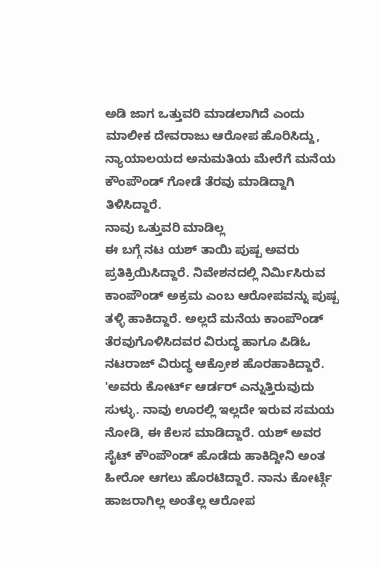ಅಡಿ ಜಾಗ ಒತ್ತುವರಿ ಮಾಡಲಾಗಿದೆ ಎಂದು ಮಾಲೀಕ ದೇವರಾಜು ಆರೋಪ ಹೊರಿಸಿದ್ದು, ನ್ಯಾಯಾಲಯದ ಅನುಮತಿಯ ಮೇರೆಗೆ ಮನೆಯ ಕೌಂಪೌಂಡ್ ಗೋಡೆ ತೆರವು ಮಾಡಿದ್ದಾಗಿ ತಿಳಿಸಿದ್ದಾರೆ.
ನಾವು ಒತ್ತುವರಿ ಮಾಡಿಲ್ಲ
ಈ ಬಗ್ಗೆ ನಟ ಯಶ್ ತಾಯಿ ಪುಷ್ಪ ಅವರು ಪ್ರತಿಕ್ರಿಯಿಸಿದ್ದಾರೆ. ನಿವೇಶನದಲ್ಲಿ ನಿರ್ಮಿಸಿರುವ ಕಾಂಪೌಂಡ್ ಅಕ್ರಮ ಎಂಬ ಆರೋಪವನ್ನು ಪುಷ್ಪ ತಳ್ಳಿ ಹಾಕಿದ್ದಾರೆ. ಅಲ್ಲದೆ ಮನೆಯ ಕಾಂಪೌಂಡ್ ತೆರವುಗೊಳಿಸಿದವರ ವಿರುದ್ಧ ಹಾಗೂ ಪಿಡಿಓ ನಟರಾಜ್ ವಿರುದ್ಧ ಆಕ್ರೋಶ ಹೊರಹಾಕಿದ್ದಾರೆ.
'ಅವರು ಕೋರ್ಟ್ ಆರ್ಡರ್ ಎನ್ನುತ್ತಿರುವುದು ಸುಳ್ಳು. ನಾವು ಊರಲ್ಲಿ ಇಲ್ಲದೇ ಇರುವ ಸಮಯ ನೋಡಿ, ಈ ಕೆಲಸ ಮಾಡಿದ್ದಾರೆ. ಯಶ್ ಅವರ ಸೈಟ್ ಕೌಂಪೌಂಡ್ ಹೊಡೆದು ಹಾಕಿದ್ದೀನಿ ಅಂತ ಹೀರೋ ಆಗಲು ಹೊರಟಿದ್ದಾರೆ. ನಾನು ಕೋರ್ಟ್ಗೆ ಹಾಜರಾಗಿಲ್ಲ ಅಂತೆಲ್ಲ ಆರೋಪ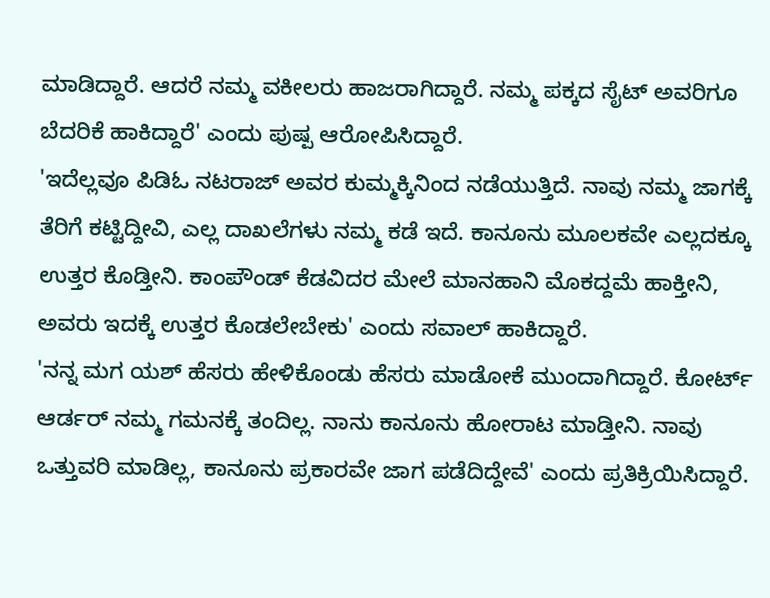ಮಾಡಿದ್ದಾರೆ. ಆದರೆ ನಮ್ಮ ವಕೀಲರು ಹಾಜರಾಗಿದ್ದಾರೆ. ನಮ್ಮ ಪಕ್ಕದ ಸೈಟ್ ಅವರಿಗೂ ಬೆದರಿಕೆ ಹಾಕಿದ್ದಾರೆ' ಎಂದು ಪುಷ್ಪ ಆರೋಪಿಸಿದ್ದಾರೆ.
'ಇದೆಲ್ಲವೂ ಪಿಡಿಓ ನಟರಾಜ್ ಅವರ ಕುಮ್ಮಕ್ಕಿನಿಂದ ನಡೆಯುತ್ತಿದೆ. ನಾವು ನಮ್ಮ ಜಾಗಕ್ಕೆ ತೆರಿಗೆ ಕಟ್ಟಿದ್ದೀವಿ, ಎಲ್ಲ ದಾಖಲೆಗಳು ನಮ್ಮ ಕಡೆ ಇದೆ. ಕಾನೂನು ಮೂಲಕವೇ ಎಲ್ಲದಕ್ಕೂ ಉತ್ತರ ಕೊಡ್ತೀನಿ. ಕಾಂಪೌಂಡ್ ಕೆಡವಿದರ ಮೇಲೆ ಮಾನಹಾನಿ ಮೊಕದ್ದಮೆ ಹಾಕ್ತೀನಿ, ಅವರು ಇದಕ್ಕೆ ಉತ್ತರ ಕೊಡಲೇಬೇಕು' ಎಂದು ಸವಾಲ್ ಹಾಕಿದ್ದಾರೆ.
'ನನ್ನ ಮಗ ಯಶ್ ಹೆಸರು ಹೇಳಿಕೊಂಡು ಹೆಸರು ಮಾಡೋಕೆ ಮುಂದಾಗಿದ್ದಾರೆ. ಕೋರ್ಟ್ ಆರ್ಡರ್ ನಮ್ಮ ಗಮನಕ್ಕೆ ತಂದಿಲ್ಲ. ನಾನು ಕಾನೂನು ಹೋರಾಟ ಮಾಡ್ತೀನಿ. ನಾವು ಒತ್ತುವರಿ ಮಾಡಿಲ್ಲ, ಕಾನೂನು ಪ್ರಕಾರವೇ ಜಾಗ ಪಡೆದಿದ್ದೇವೆ' ಎಂದು ಪ್ರತಿಕ್ರಿಯಿಸಿದ್ದಾರೆ.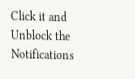Click it and Unblock the Notifications